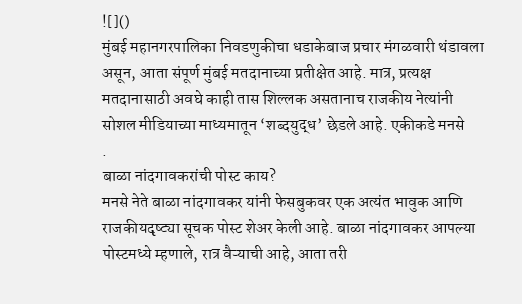![]()
मुंबई महानगरपालिका निवडणुकीचा धडाकेबाज प्रचार मंगळवारी थंडावला असून, आता संपूर्ण मुंबई मतदानाच्या प्रतीक्षेत आहे. मात्र, प्रत्यक्ष मतदानासाठी अवघे काही तास शिल्लक असतानाच राजकीय नेत्यांनी सोशल मीडियाच्या माध्यमातून ‘शब्दयुद्ध’ छेडले आहे. एकीकडे मनसे
.
बाळा नांदगावकरांची पोस्ट काय?
मनसे नेते बाळा नांदगावकर यांनी फेसबुकवर एक अत्यंत भावुक आणि राजकीयदृष्ट्या सूचक पोस्ट शेअर केली आहे. बाळा नांदगावकर आपल्या पोस्टमध्ये म्हणाले, रात्र वैऱ्याची आहे, आता तरी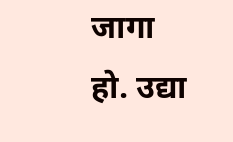जागा हो. उद्या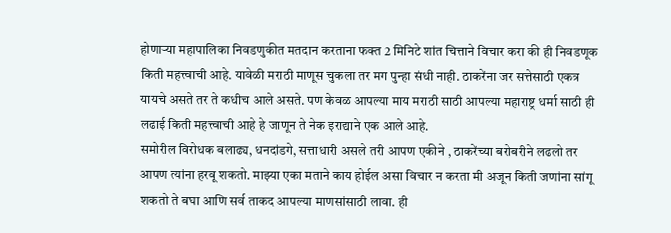होणाऱ्या महापालिका निवडणुकीत मतदान करताना फक्त 2 मिनिटे शांत चित्ताने विचार करा की ही निवडणूक किती महत्त्वाची आहे. यावेळी मराठी माणूस चुकला तर मग पुन्हा संधी नाही. ठाकरेंना जर सत्तेसाठी एकत्र यायचे असते तर ते कधीच आले असते. पण केवळ आपल्या माय मराठी साठी आपल्या महाराष्ट्र धर्मा साठी ही लढाई किती महत्त्वाची आहे हे जाणून ते नेक इराद्याने एक आले आहे.
समोरील विरोधक बलाढ्य, धनदांडगे, सत्ताधारी असले तरी आपण एकीने , ठाकरेंच्या बरोबरीने लढलो तर आपण त्यांना हरवू शकतो. माझ्या एका मताने काय होईल असा विचार न करता मी अजून किती जणांना सांगू शकतो ते बघा आणि सर्व ताकद आपल्या माणसांसाठी लावा. ही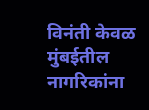विनंती केवळ मुंबईतील नागरिकांना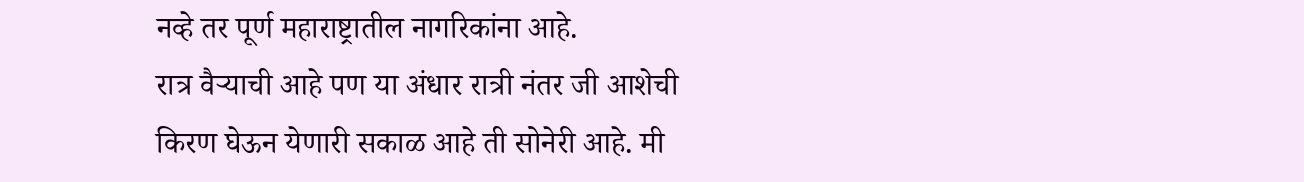नव्हे तर पूर्ण महाराष्ट्रातील नागरिकांना आहे.
रात्र वैऱ्याची आहे पण या अंधार रात्री नंतर जी आशेची किरण घेऊन येणारी सकाळ आहे ती सोनेरी आहे. मी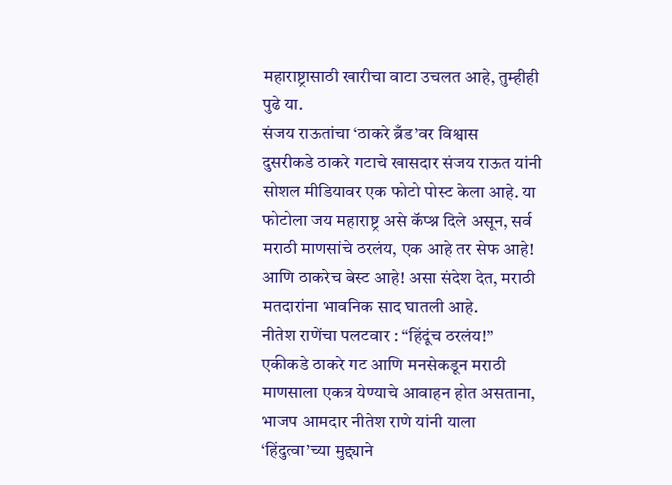महाराष्ट्रासाठी खारीचा वाटा उचलत आहे, तुम्हीही पुढे या.
संजय राऊतांचा ‘ठाकरे ब्रँड’वर विश्वास
दुसरीकडे ठाकरे गटाचे खासदार संजय राऊत यांनी सोशल मीडियावर एक फोटो पोस्ट केला आहे. या फोटोला जय महाराष्ट्र असे कॅप्श्न दिले असून, सर्व मराठी माणसांचे ठरलंय, एक आहे तर सेफ आहे! आणि ठाकरेच बेस्ट आहे! असा संदेश देत, मराठी मतदारांना भावनिक साद घातली आहे.
नीतेश राणेंचा पलटवार : “हिंदूंच ठरलंय!”
एकीकडे ठाकरे गट आणि मनसेकडून मराठी माणसाला एकत्र येण्याचे आवाहन होत असताना, भाजप आमदार नीतेश राणे यांनी याला ‘हिंदुत्वा’च्या मुद्द्याने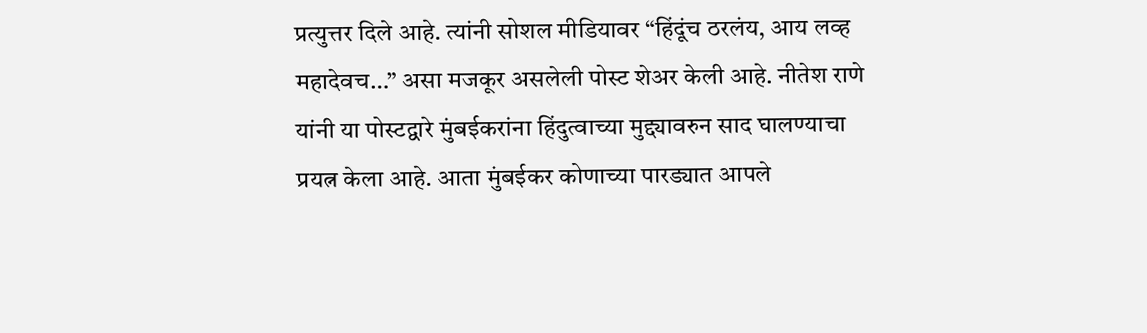प्रत्युत्तर दिले आहे. त्यांनी सोशल मीडियावर “हिंदूंच ठरलंय, आय लव्ह महादेवच…” असा मजकूर असलेली पोस्ट शेअर केली आहे. नीतेश राणे यांनी या पोस्टद्वारे मुंबईकरांना हिंदुत्वाच्या मुद्द्यावरुन साद घालण्याचा प्रयत्न केला आहे. आता मुंबईकर कोणाच्या पारड्यात आपले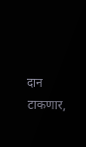दान टाकणार,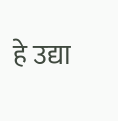हे उद्या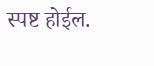स्पष्ट होईल.